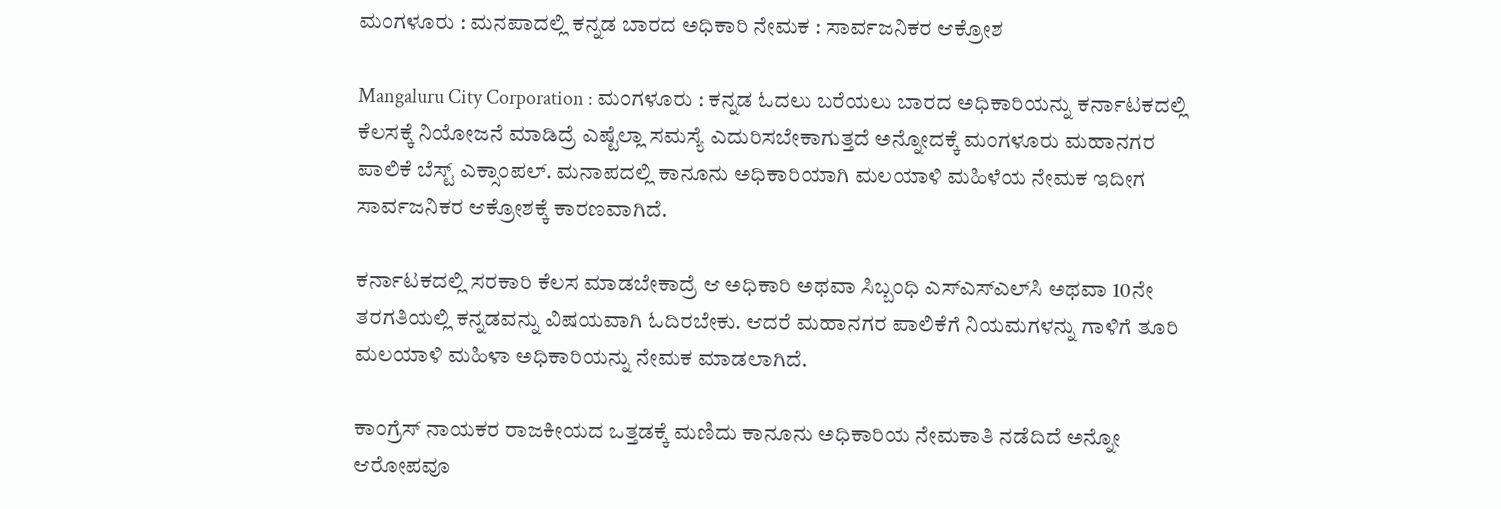ಮಂಗಳೂರು : ಮನಪಾದಲ್ಲಿ ಕನ್ನಡ ಬಾರದ ಅಧಿಕಾರಿ ನೇಮಕ : ಸಾರ್ವಜನಿಕರ ಆಕ್ರೋಶ

Mangaluru City Corporation : ಮಂಗಳೂರು : ಕನ್ನಡ ಓದಲು ಬರೆಯಲು ಬಾರದ ಅಧಿಕಾರಿಯನ್ನು ಕರ್ನಾಟಕದಲ್ಲಿ ಕೆಲಸಕ್ಕೆ ನಿಯೋಜನೆ ಮಾಡಿದ್ರೆ ಎಷ್ಟೆಲ್ಲಾ ಸಮಸ್ಯೆ ಎದುರಿಸಬೇಕಾಗುತ್ತದೆ ಅನ್ನೋದಕ್ಕೆ ಮಂಗಳೂರು ಮಹಾನಗರ ಪಾಲಿಕೆ ಬೆಸ್ಟ್‌ ಎಕ್ಸಾಂಪಲ್. ಮನಾಪದಲ್ಲಿ ಕಾನೂನು ಅಧಿಕಾರಿಯಾಗಿ ಮಲಯಾಳಿ ಮಹಿಳೆಯ ನೇಮಕ ಇದೀಗ ಸಾರ್ವಜನಿಕರ ಆಕ್ರೋಶಕ್ಕೆ ಕಾರಣವಾಗಿದೆ.

ಕರ್ನಾಟಕದಲ್ಲಿ ಸರಕಾರಿ ಕೆಲಸ ಮಾಡಬೇಕಾದ್ರೆ ಆ ಅಧಿಕಾರಿ ಅಥವಾ ಸಿಬ್ಬಂಧಿ ಎಸ್‌ಎಸ್‌ಎಲ್‌ಸಿ ಅಥವಾ 10ನೇ ತರಗತಿಯಲ್ಲಿ ಕನ್ನಡವನ್ನು ವಿಷಯವಾಗಿ ಓದಿರಬೇಕು. ಆದರೆ ಮಹಾನಗರ ಪಾಲಿಕೆಗೆ ನಿಯಮಗಳನ್ನು ಗಾಳಿಗೆ ತೂರಿ ಮಲಯಾಳಿ ಮಹಿಳಾ ಅಧಿಕಾರಿಯನ್ನು ನೇಮಕ ಮಾಡಲಾಗಿದೆ.

ಕಾಂಗ್ರೆಸ್‌ ನಾಯಕರ ರಾಜಕೀಯದ ಒತ್ತಡಕ್ಕೆ ಮಣಿದು ಕಾನೂನು ಅಧಿಕಾರಿಯ ನೇಮಕಾತಿ ನಡೆದಿದೆ ಅನ್ನೋ ಆರೋಪವೂ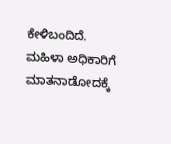ಕೇಳಿಬಂದಿದೆ. ಮಹಿಳಾ ಅಧಿಕಾರಿಗೆ ಮಾತನಾಡೋದಕ್ಕೆ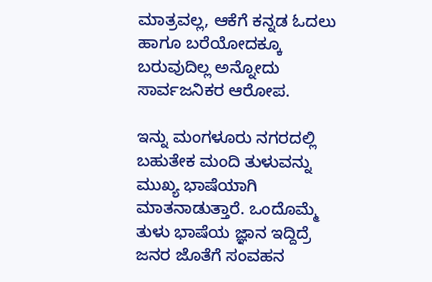ಮಾತ್ರವಲ್ಲ, ಆಕೆಗೆ ಕನ್ನಡ ಓದಲು ಹಾಗೂ ಬರೆಯೋದಕ್ಕೂ ಬರುವುದಿಲ್ಲ ಅನ್ನೋದು ಸಾರ್ವಜನಿಕರ ಆರೋಪ.

ಇನ್ನು ಮಂಗಳೂರು ನಗರದಲ್ಲಿ ಬಹುತೇಕ ಮಂದಿ ತುಳುವನ್ನು ಮುಖ್ಯ ಭಾಷೆಯಾಗಿ ಮಾತನಾಡುತ್ತಾರೆ. ಒಂದೊಮ್ಮೆ ತುಳು ಭಾಷೆಯ ಜ್ಞಾನ ಇದ್ದಿದ್ರೆ ಜನರ ಜೊತೆಗೆ ಸಂವಹನ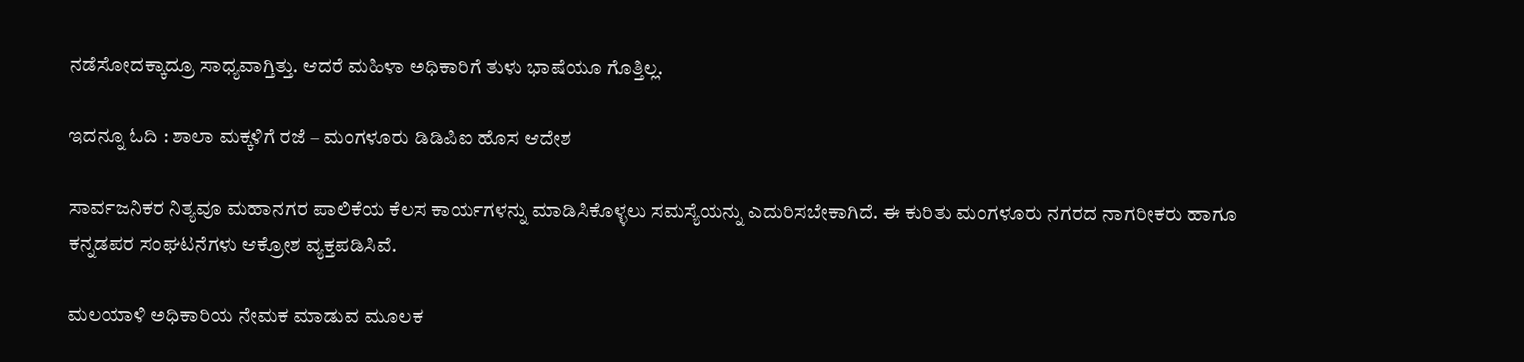ನಡೆಸೋದಕ್ಕಾದ್ರೂ ಸಾಧ್ಯವಾಗ್ತಿತ್ತು. ಆದರೆ ಮಹಿಳಾ ಅಧಿಕಾರಿಗೆ ತುಳು ಭಾಷೆಯೂ ಗೊತ್ತಿಲ್ಲ.

ಇದನ್ನೂ ಓದಿ : ಶಾಲಾ ಮಕ್ಕಳಿಗೆ ರಜೆ – ಮಂಗಳೂರು ಡಿಡಿಪಿಐ ಹೊಸ ಆದೇಶ

ಸಾರ್ವಜನಿಕರ ನಿತ್ಯವೂ ಮಹಾನಗರ ಪಾಲಿಕೆಯ ಕೆಲಸ ಕಾರ್ಯಗಳನ್ನು ಮಾಡಿಸಿಕೊಳ್ಳಲು ಸಮಸ್ಯೆಯನ್ನು ಎದುರಿಸಬೇಕಾಗಿದೆ. ಈ ಕುರಿತು ಮಂಗಳೂರು ನಗರದ ನಾಗರೀಕರು ಹಾಗೂ ಕನ್ನಡಪರ ಸಂಘಟನೆಗಳು ಆಕ್ರೋಶ ವ್ಯಕ್ತಪಡಿಸಿವೆ.

ಮಲಯಾಳಿ ಅಧಿಕಾರಿಯ ನೇಮಕ ಮಾಡುವ ಮೂಲಕ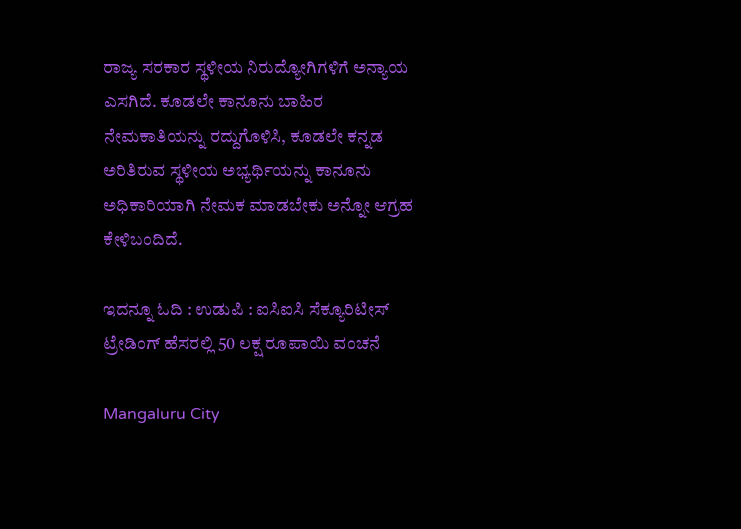ರಾಜ್ಯ ಸರಕಾರ ಸ್ಥಳೀಯ ನಿರುದ್ಯೋಗಿಗಳಿಗೆ ಅನ್ಯಾಯ ಎಸಗಿದೆ. ಕೂಡಲೇ ಕಾನೂನು ಬಾಹಿರ ನೇಮಕಾತಿಯನ್ನು ರದ್ದುಗೊಳಿಸಿ, ಕೂಡಲೇ ಕನ್ನಡ ಅರಿತಿರುವ ಸ್ಥಳೀಯ ಅಭ್ಯರ್ಥಿಯನ್ನು ಕಾನೂನು ಅಧಿಕಾರಿಯಾಗಿ ನೇಮಕ ಮಾಡಬೇಕು ಅನ್ನೋ ಆಗ್ರಹ ಕೇಳಿಬಂದಿದೆ.

ಇದನ್ನೂ ಓದಿ : ಉಡುಪಿ : ಐಸಿಐಸಿ ಸೆಕ್ಯೂರಿಟೀಸ್‌ ಟ್ರೇಡಿಂಗ್‌ ಹೆಸರಲ್ಲಿ 50 ಲಕ್ಷ ರೂಪಾಯಿ ವಂಚನೆ

Mangaluru City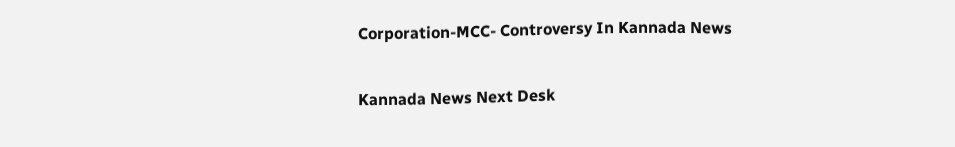Corporation-MCC- Controversy In Kannada News

Kannada News Next Desk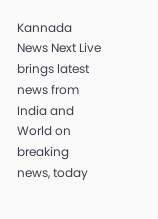Kannada News Next Live brings latest news from India and World on breaking news, today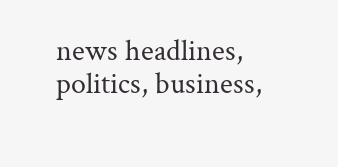news headlines, politics, business,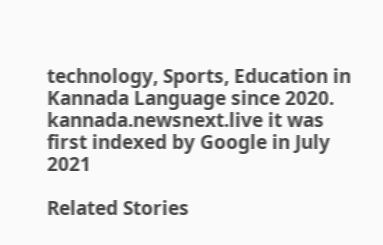technology, Sports, Education in Kannada Language since 2020. kannada.newsnext.live it was first indexed by Google in July 2021

Related Stories